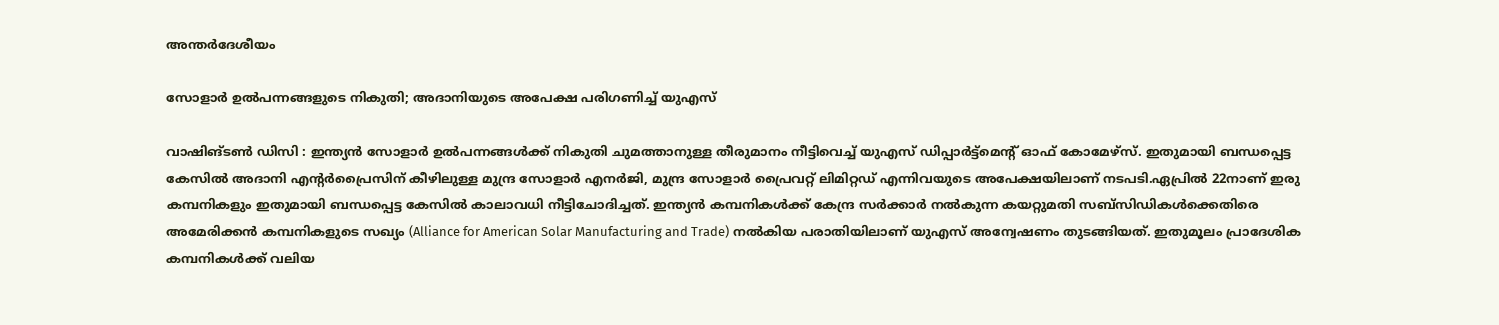അന്തർദേശീയം

സോളാര്‍ ഉല്‍പന്നങ്ങളുടെ നികുതി; അദാനിയുടെ അപേക്ഷ പരിഗണിച്ച് യുഎസ്

വാഷിങ്ടണ്‍ ഡിസി : ഇന്ത്യന്‍ സോളാര്‍ ഉല്‍പന്നങ്ങള്‍ക്ക് നികുതി ചുമത്താനുള്ള തീരുമാനം നീട്ടിവെച്ച് യുഎസ് ഡിപ്പാര്‍ട്ട്‌മെന്റ് ഓഫ് കോമേഴ്‌സ്. ഇതുമായി ബന്ധപ്പെട്ട കേസില്‍ അദാനി എന്റര്‍പ്രൈസിന് കീഴിലുള്ള മുന്ദ്ര സോളാര്‍ എനര്‍ജി, മുന്ദ്ര സോളാര്‍ പ്രൈവറ്റ് ലിമിറ്റഡ് എന്നിവയുടെ അപേക്ഷയിലാണ് നടപടി.ഏപ്രില്‍ 22നാണ് ഇരു കമ്പനികളും ഇതുമായി ബന്ധപ്പെട്ട കേസില്‍ കാലാവധി നീട്ടിചോദിച്ചത്. ഇന്ത്യന്‍ കമ്പനികള്‍ക്ക് കേന്ദ്ര സര്‍ക്കാര്‍ നല്‍കുന്ന കയറ്റുമതി സബ്സിഡികള്‍ക്കെതിരെ അമേരിക്കന്‍ കമ്പനികളുടെ സഖ്യം (Alliance for American Solar Manufacturing and Trade) നല്‍കിയ പരാതിയിലാണ് യുഎസ് അന്വേഷണം തുടങ്ങിയത്. ഇതുമൂലം പ്രാദേശിക കമ്പനികള്‍ക്ക് വലിയ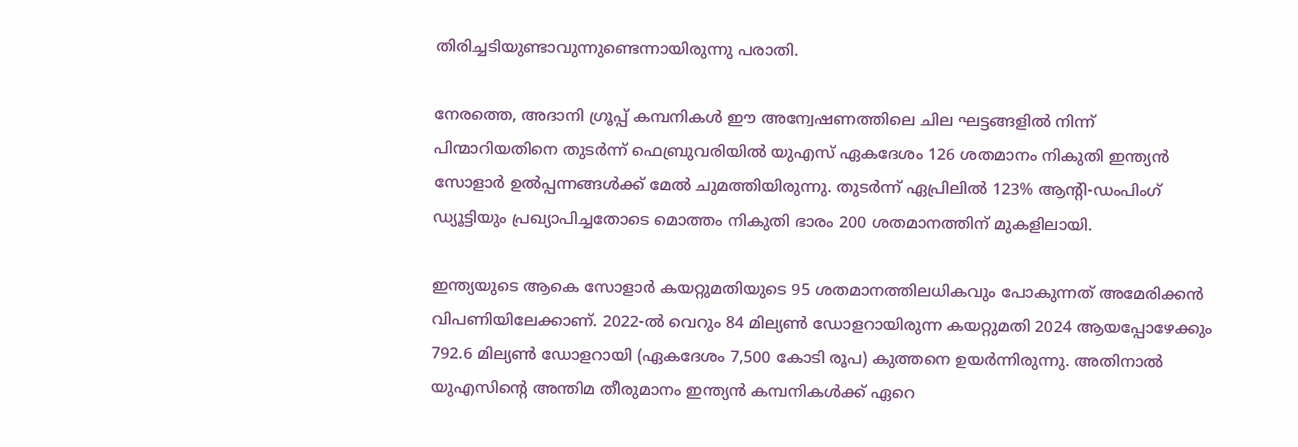തിരിച്ചടിയുണ്ടാവുന്നുണ്ടെന്നായിരുന്നു പരാതി.

നേരത്തെ, അദാനി ഗ്രൂപ്പ് കമ്പനികള്‍ ഈ അന്വേഷണത്തിലെ ചില ഘട്ടങ്ങളില്‍ നിന്ന് പിന്മാറിയതിനെ തുടര്‍ന്ന് ഫെബ്രുവരിയില്‍ യുഎസ് ഏകദേശം 126 ശതമാനം നികുതി ഇന്ത്യന്‍ സോളാര്‍ ഉല്‍പ്പന്നങ്ങള്‍ക്ക് മേല്‍ ചുമത്തിയിരുന്നു. തുടര്‍ന്ന് ഏപ്രിലില്‍ 123% ആന്റി-ഡംപിംഗ് ഡ്യൂട്ടിയും പ്രഖ്യാപിച്ചതോടെ മൊത്തം നികുതി ഭാരം 200 ശതമാനത്തിന് മുകളിലായി.

ഇന്ത്യയുടെ ആകെ സോളാര്‍ കയറ്റുമതിയുടെ 95 ശതമാനത്തിലധികവും പോകുന്നത് അമേരിക്കന്‍ വിപണിയിലേക്കാണ്. 2022-ല്‍ വെറും 84 മില്യണ്‍ ഡോളറായിരുന്ന കയറ്റുമതി 2024 ആയപ്പോഴേക്കും 792.6 മില്യണ്‍ ഡോളറായി (ഏകദേശം 7,500 കോടി രൂപ) കുത്തനെ ഉയര്‍ന്നിരുന്നു. അതിനാല്‍ യുഎസിന്റെ അന്തിമ തീരുമാനം ഇന്ത്യന്‍ കമ്പനികള്‍ക്ക് ഏറെ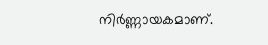നിര്‍ണ്ണായകമാണ്.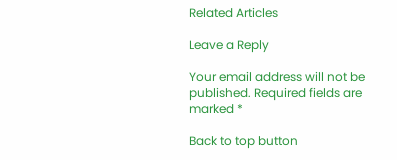Related Articles

Leave a Reply

Your email address will not be published. Required fields are marked *

Back to top button